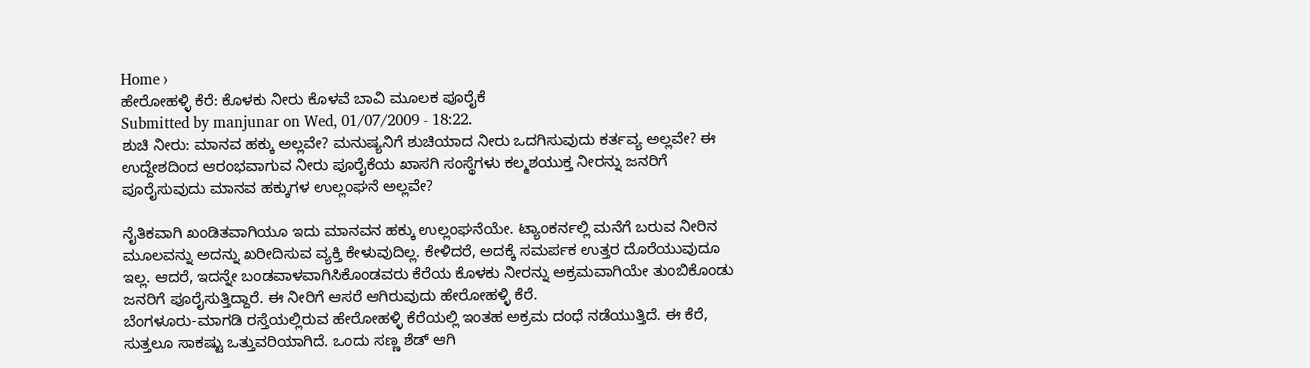Home ›
ಹೇರೋಹಳ್ಳಿ ಕೆರೆ: ಕೊಳಕು ನೀರು ಕೊಳವೆ ಬಾವಿ ಮೂಲಕ ಪೂರೈಕೆ
Submitted by manjunar on Wed, 01/07/2009 - 18:22.
ಶುಚಿ ನೀರು: ಮಾನವ ಹಕ್ಕು ಅಲ್ಲವೇ? ಮನುಷ್ಯನಿಗೆ ಶುಚಿಯಾದ ನೀರು ಒದಗಿಸುವುದು ಕರ್ತವ್ಯ ಅಲ್ಲವೇ? ಈ ಉದ್ದೇಶದಿಂದ ಆರಂಭವಾಗುವ ನೀರು ಪೂರೈಕೆಯ ಖಾಸಗಿ ಸಂಸ್ಥೆಗಳು ಕಲ್ಮಶಯುಕ್ತ ನೀರನ್ನು ಜನರಿಗೆ ಪೂರೈಸುವುದು ಮಾನವ ಹಕ್ಕುಗಳ ಉಲ್ಲಂಘನೆ ಅಲ್ಲವೇ?

ನೈತಿಕವಾಗಿ ಖಂಡಿತವಾಗಿಯೂ ಇದು ಮಾನವನ ಹಕ್ಕು ಉಲ್ಲಂಘನೆಯೇ. ಟ್ಯಾಂಕರ್ನಲ್ಲಿ ಮನೆಗೆ ಬರುವ ನೀರಿನ ಮೂಲವನ್ನು ಅದನ್ನು ಖರೀದಿಸುವ ವ್ಯಕ್ತಿ ಕೇಳುವುದಿಲ್ಲ. ಕೇಳಿದರೆ, ಅದಕ್ಕೆ ಸಮರ್ಪಕ ಉತ್ತರ ದೊರೆಯುವುದೂ ಇಲ್ಲ. ಆದರೆ, ಇದನ್ನೇ ಬಂಡವಾಳವಾಗಿಸಿಕೊಂಡವರು ಕೆರೆಯ ಕೊಳಕು ನೀರನ್ನು ಅಕ್ರಮವಾಗಿಯೇ ತುಂಬಿಕೊಂಡು ಜನರಿಗೆ ಪೂರೈಸುತ್ತಿದ್ದಾರೆ. ಈ ನೀರಿಗೆ ಆಸರೆ ಆಗಿರುವುದು ಹೇರೋಹಳ್ಳಿ ಕೆರೆ.
ಬೆಂಗಳೂರು-ಮಾಗಡಿ ರಸ್ತೆಯಲ್ಲಿರುವ ಹೇರೋಹಳ್ಳಿ ಕೆರೆಯಲ್ಲಿ ಇಂತಹ ಅಕ್ರಮ ದಂಧೆ ನಡೆಯುತ್ತಿದೆ. ಈ ಕೆರೆ, ಸುತ್ತಲೂ ಸಾಕಷ್ಟು ಒತ್ತುವರಿಯಾಗಿದೆ. ಒಂದು ಸಣ್ಣ ಶೆಡ್ ಆಗಿ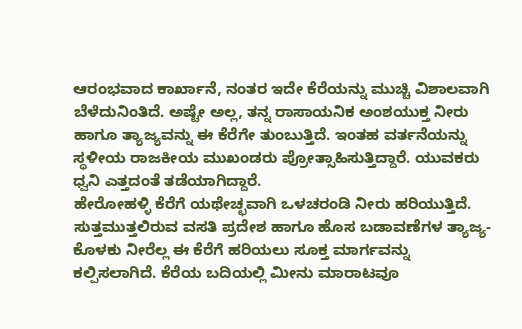ಆರಂಭವಾದ ಕಾರ್ಖಾನೆ, ನಂತರ ಇದೇ ಕೆರೆಯನ್ನು ಮುಚ್ಚಿ ವಿಶಾಲವಾಗಿ ಬೆಳೆದುನಿಂತಿದೆ. ಅಷ್ಟೇ ಅಲ್ಲ, ತನ್ನ ರಾಸಾಯನಿಕ ಅಂಶಯುಕ್ತ ನೀರು ಹಾಗೂ ತ್ಯಾಜ್ಯವನ್ನು ಈ ಕೆರೆಗೇ ತುಂಬುತ್ತಿದೆ. ಇಂತಹ ವರ್ತನೆಯನ್ನು ಸ್ಥಳೀಯ ರಾಜಕೀಯ ಮುಖಂಡರು ಪ್ರೋತ್ಸಾಹಿಸುತ್ತಿದ್ದಾರೆ. ಯುವಕರು ಧ್ವನಿ ಎತ್ತದಂತೆ ತಡೆಯಾಗಿದ್ದಾರೆ.
ಹೇರೋಹಳ್ಳಿ ಕೆರೆಗೆ ಯಥೇಚ್ಛವಾಗಿ ಒಳಚರಂಡಿ ನೀರು ಹರಿಯುತ್ತಿದೆ. ಸುತ್ತಮುತ್ತಲಿರುವ ವಸತಿ ಪ್ರದೇಶ ಹಾಗೂ ಹೊಸ ಬಡಾವಣೆಗಳ ತ್ಯಾಜ್ಯ-ಕೊಳಕು ನೀರೆಲ್ಲ ಈ ಕೆರೆಗೆ ಹರಿಯಲು ಸೂಕ್ತ ಮಾರ್ಗವನ್ನು ಕಲ್ಪಿಸಲಾಗಿದೆ. ಕೆರೆಯ ಬದಿಯಲ್ಲಿ ಮೀನು ಮಾರಾಟವೂ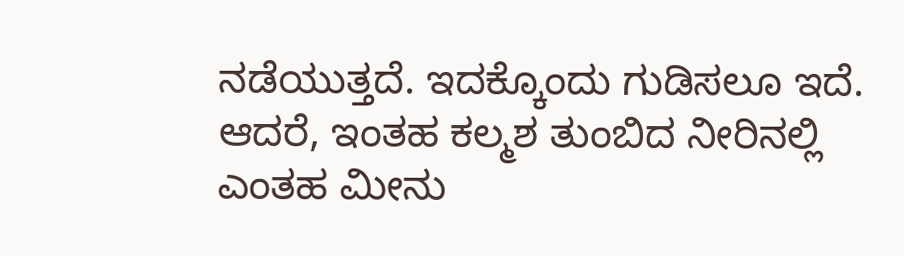ನಡೆಯುತ್ತದೆ. ಇದಕ್ಕೊಂದು ಗುಡಿಸಲೂ ಇದೆ. ಆದರೆ, ಇಂತಹ ಕಲ್ಮಶ ತುಂಬಿದ ನೀರಿನಲ್ಲಿ ಎಂತಹ ಮೀನು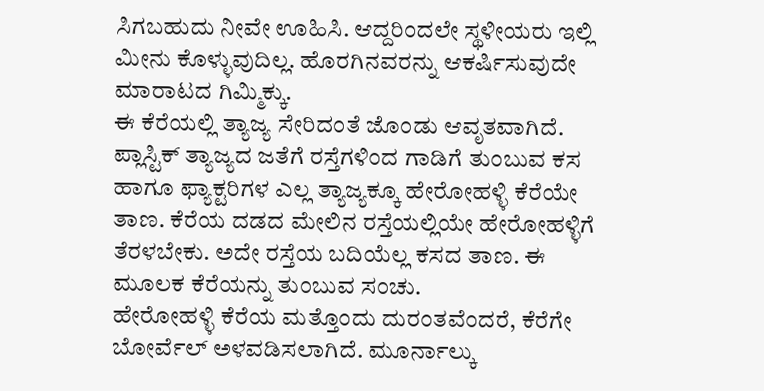ಸಿಗಬಹುದು ನೀವೇ ಊಹಿಸಿ. ಆದ್ದರಿಂದಲೇ ಸ್ಥಳೀಯರು ಇಲ್ಲಿ ಮೀನು ಕೊಳ್ಳುವುದಿಲ್ಲ. ಹೊರಗಿನವರನ್ನು ಆಕರ್ಷಿಸುವುದೇ ಮಾರಾಟದ ಗಿಮ್ಮಿಕ್ಕು.
ಈ ಕೆರೆಯಲ್ಲಿ ತ್ಯಾಜ್ಯ ಸೇರಿದಂತೆ ಜೊಂಡು ಆವೃತವಾಗಿದೆ. ಪ್ಲಾಸ್ಟಿಕ್ ತ್ಯಾಜ್ಯದ ಜತೆಗೆ ರಸ್ತೆಗಳಿಂದ ಗಾಡಿಗೆ ತುಂಬುವ ಕಸ ಹಾಗೂ ಫ್ಯಾಕ್ಟರಿಗಳ ಎಲ್ಲ ತ್ಯಾಜ್ಯಕ್ಕೂ ಹೇರೋಹಳ್ಳಿ ಕೆರೆಯೇ ತಾಣ. ಕೆರೆಯ ದಡದ ಮೇಲಿನ ರಸ್ತೆಯಲ್ಲಿಯೇ ಹೇರೋಹಳ್ಳಿಗೆ ತೆರಳಬೇಕು. ಅದೇ ರಸ್ತೆಯ ಬದಿಯೆಲ್ಲ ಕಸದ ತಾಣ. ಈ ಮೂಲಕ ಕೆರೆಯನ್ನು ತುಂಬುವ ಸಂಚು.
ಹೇರೋಹಳ್ಳಿ ಕೆರೆಯ ಮತ್ತೊಂದು ದುರಂತವೆಂದರೆ, ಕೆರೆಗೇ ಬೋರ್ವೆಲ್ ಅಳವಡಿಸಲಾಗಿದೆ. ಮೂರ್ನಾಲ್ಕು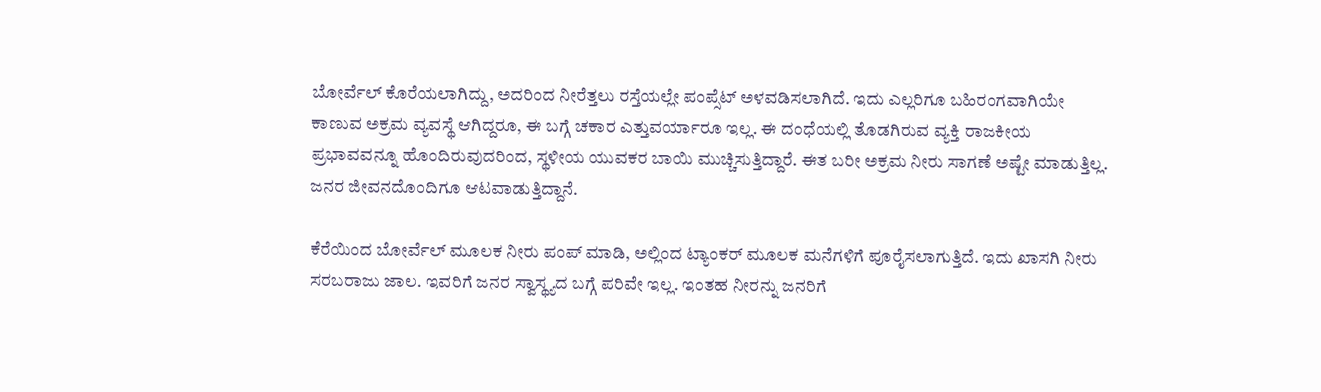ಬೋರ್ವೆಲ್ ಕೊರೆಯಲಾಗಿದ್ದು, ಅದರಿಂದ ನೀರೆತ್ತಲು ರಸ್ತೆಯಲ್ಲೇ ಪಂಪ್ಸೆಟ್ ಅಳವಡಿಸಲಾಗಿದೆ. ಇದು ಎಲ್ಲರಿಗೂ ಬಹಿರಂಗವಾಗಿಯೇ ಕಾಣುವ ಅಕ್ರಮ ವ್ಯವಸ್ಥೆ ಆಗಿದ್ದರೂ, ಈ ಬಗ್ಗೆ ಚಕಾರ ಎತ್ತುವರ್ಯಾರೂ ಇಲ್ಲ. ಈ ದಂಧೆಯಲ್ಲಿ ತೊಡಗಿರುವ ವ್ಯಕ್ತಿ ರಾಜಕೀಯ ಪ್ರಭಾವವನ್ನೂ ಹೊಂದಿರುವುದರಿಂದ, ಸ್ಥಳೀಯ ಯುವಕರ ಬಾಯಿ ಮುಚ್ಚಿಸುತ್ತಿದ್ದಾರೆ. ಈತ ಬರೀ ಅಕ್ರಮ ನೀರು ಸಾಗಣೆ ಅಷ್ಟೇ ಮಾಡುತ್ತಿಲ್ಲ. ಜನರ ಜೀವನದೊಂದಿಗೂ ಆಟವಾಡುತ್ತಿದ್ದಾನೆ.

ಕೆರೆಯಿಂದ ಬೋರ್ವೆಲ್ ಮೂಲಕ ನೀರು ಪಂಪ್ ಮಾಡಿ, ಅಲ್ಲಿಂದ ಟ್ಯಾಂಕರ್ ಮೂಲಕ ಮನೆಗಳಿಗೆ ಪೂರೈಸಲಾಗುತ್ತಿದೆ. ಇದು ಖಾಸಗಿ ನೀರು ಸರಬರಾಜು ಜಾಲ. ಇವರಿಗೆ ಜನರ ಸ್ವಾಸ್ಥ್ಯದ ಬಗ್ಗೆ ಪರಿವೇ ಇಲ್ಲ. ಇಂತಹ ನೀರನ್ನು ಜನರಿಗೆ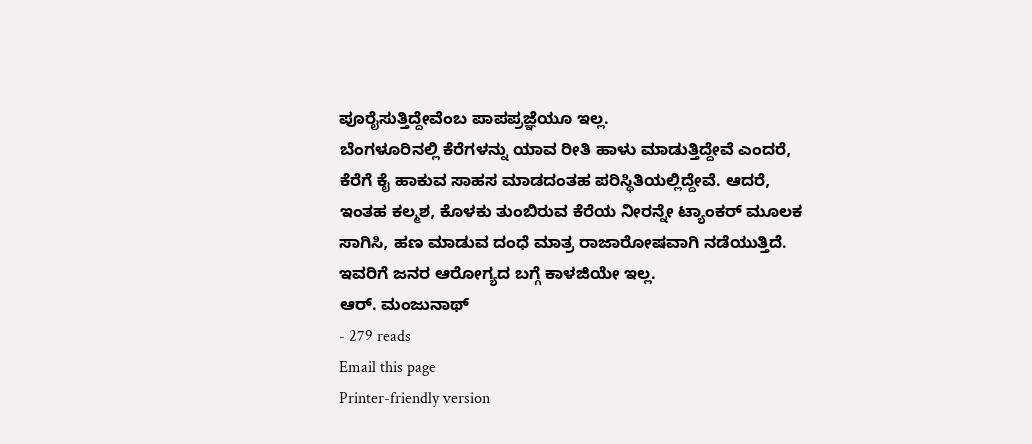ಪೂರೈಸುತ್ತಿದ್ದೇವೆಂಬ ಪಾಪಪ್ರಜ್ಞೆಯೂ ಇಲ್ಲ.
ಬೆಂಗಳೂರಿನಲ್ಲಿ ಕೆರೆಗಳನ್ನು ಯಾವ ರೀತಿ ಹಾಳು ಮಾಡುತ್ತಿದ್ದೇವೆ ಎಂದರೆ, ಕೆರೆಗೆ ಕೈ ಹಾಕುವ ಸಾಹಸ ಮಾಡದಂತಹ ಪರಿಸ್ಥಿತಿಯಲ್ಲಿದ್ದೇವೆ. ಆದರೆ, ಇಂತಹ ಕಲ್ಮಶ, ಕೊಳಕು ತುಂಬಿರುವ ಕೆರೆಯ ನೀರನ್ನೇ ಟ್ಯಾಂಕರ್ ಮೂಲಕ ಸಾಗಿಸಿ, ಹಣ ಮಾಡುವ ದಂಧೆ ಮಾತ್ರ ರಾಜಾರೋಷವಾಗಿ ನಡೆಯುತ್ತಿದೆ. ಇವರಿಗೆ ಜನರ ಆರೋಗ್ಯದ ಬಗ್ಗೆ ಕಾಳಜಿಯೇ ಇಲ್ಲ.
ಆರ್. ಮಂಜುನಾಥ್
- 279 reads
Email this page
Printer-friendly version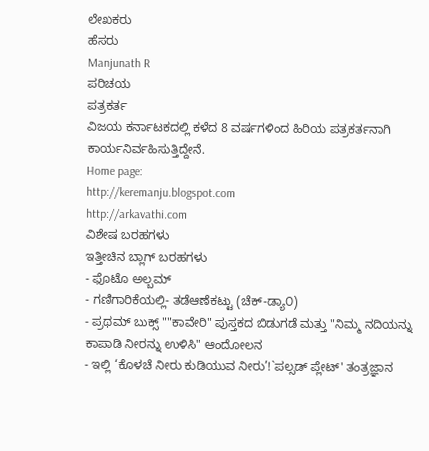ಲೇಖಕರು
ಹೆಸರು
Manjunath R
ಪರಿಚಯ
ಪತ್ರಕರ್ತ
ವಿಜಯ ಕರ್ನಾಟಕದಲ್ಲಿ ಕಳೆದ 8 ವರ್ಷಗಳಿಂದ ಹಿರಿಯ ಪತ್ರಕರ್ತನಾಗಿ ಕಾರ್ಯನಿರ್ವಹಿಸುತ್ತಿದ್ದೇನೆ.
Home page:
http://keremanju.blogspot.com
http://arkavathi.com
ವಿಶೇಷ ಬರಹಗಳು
ಇತ್ತೀಚಿನ ಬ್ಲಾಗ್ ಬರಹಗಳು
- ಫೊಟೊ ಅಲ್ಬಮ್
- ಗಣಿಗಾರಿಕೆಯಲ್ಲಿ- ತಡೆಆಣೆಕಟ್ಟು (ಚೆಕ್-ಡ್ಯಾ೦)
- ಪ್ರಥಮ್ ಬುಕ್ಸ್ ""ಕಾವೇರಿ" ಪುಸ್ತಕದ ಬಿಡುಗಡೆ ಮತ್ತು "ನಿಮ್ಮ ನದಿಯನ್ನು ಕಾಪಾಡಿ ನೀರನ್ನು ಉಳಿಸಿ" ಆಂದೋಲನ
- ಇಲ್ಲಿ ‘ಕೊಳಚೆ ನೀರು ಕುಡಿಯುವ ನೀರು’!`ಪಲ್ಸಡ್ ಪ್ಲೇಟ್' ತಂತ್ರಜ್ಞಾನ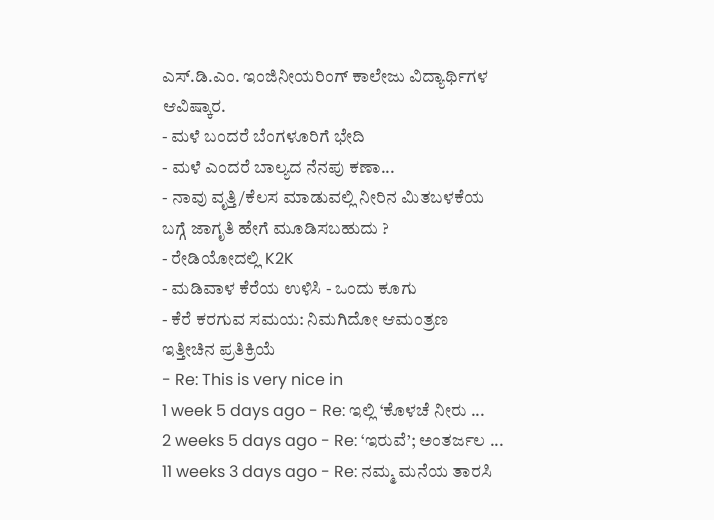ಎಸ್.ಡಿ.ಎಂ. ಇಂಜಿನೀಯರಿಂಗ್ ಕಾಲೇಜು ವಿದ್ಯಾರ್ಥಿಗಳ ಆವಿಷ್ಕಾರ.
- ಮಳೆ ಬಂದರೆ ಬೆಂಗಳೂರಿಗೆ ಭೇದಿ
- ಮಳೆ ಎಂದರೆ ಬಾಲ್ಯದ ನೆನಪು ಕಣಾ...
- ನಾವು ವೃತ್ತಿ/ಕೆಲಸ ಮಾಡುವಲ್ಲಿ ನೀರಿನ ಮಿತಬಳಕೆಯ ಬಗ್ಗೆ ಜಾಗೃತಿ ಹೇಗೆ ಮೂಡಿಸಬಹುದು ?
- ರೇಡಿಯೋದಲ್ಲಿ K2K
- ಮಡಿವಾಳ ಕೆರೆಯ ಉಳಿಸಿ - ಒಂದು ಕೂಗು
- ಕೆರೆ ಕರಗುವ ಸಮಯ: ನಿಮಗಿದೋ ಆಮಂತ್ರಣ
ಇತ್ತೀಚಿನ ಪ್ರತಿಕ್ರಿಯೆ
- Re: This is very nice in
1 week 5 days ago - Re: ಇಲ್ಲಿ ‘ಕೊಳಚೆ ನೀರು ...
2 weeks 5 days ago - Re: ‘ಇರುವೆ’; ಅಂತರ್ಜಲ ...
11 weeks 3 days ago - Re: ನಮ್ಮ ಮನೆಯ ತಾರಸಿ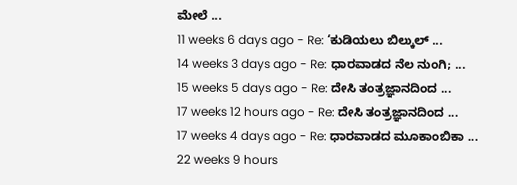ಮೇಲೆ ...
11 weeks 6 days ago - Re: ‘ಕುಡಿಯಲು ಬಿಲ್ಕುಲ್ ...
14 weeks 3 days ago - Re: ಧಾರವಾಡದ ನೆಲ ನುಂಗಿ; ...
15 weeks 5 days ago - Re: ದೇಸಿ ತಂತ್ರಜ್ಞಾನದಿಂದ ...
17 weeks 12 hours ago - Re: ದೇಸಿ ತಂತ್ರಜ್ಞಾನದಿಂದ ...
17 weeks 4 days ago - Re: ಧಾರವಾಡದ ಮೂಕಾಂಬಿಕಾ ...
22 weeks 9 hours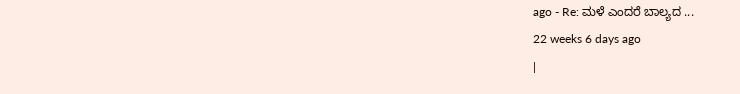ago - Re: ಮಳೆ ಎಂದರೆ ಬಾಲ್ಯದ ...
22 weeks 6 days ago
|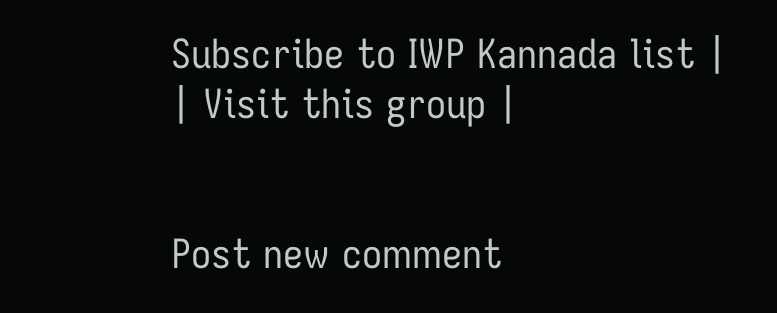Subscribe to IWP Kannada list |
| Visit this group |


Post new comment